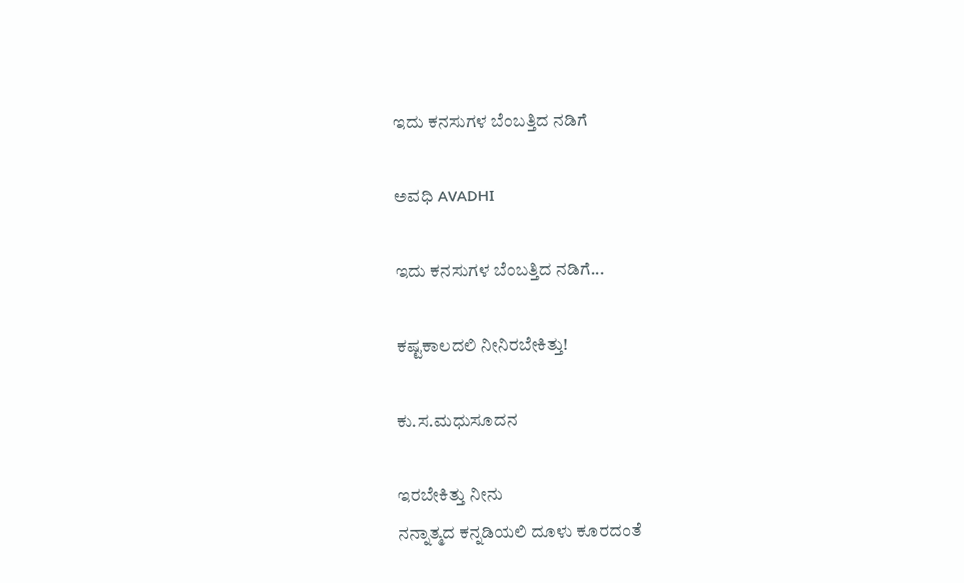ಇದು ಕನಸುಗಳ ಬೆಂಬತ್ತಿದ ನಡಿಗೆ‍

ಅವಧಿ AVADHI

ಇದು ಕನಸುಗಳ ಬೆಂಬತ್ತಿದ ನಡಿಗೆ...

ಕಷ್ಟಕಾಲದಲಿ ನೀನಿರಬೇಕಿತ್ತು!

ಕು.ಸ.ಮಧುಸೂದನ

ಇರಬೇಕಿತ್ತು ನೀನು
ನನ್ನಾತ್ಮದ ಕನ್ನಡಿಯಲಿ ದೂಳು ಕೂರದಂತೆ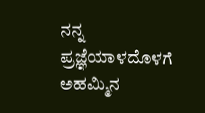ನನ್ನ ಪ್ರಜ್ಞೆಯಾಳದೊಳಗೆ ಅಹಮ್ಮಿನ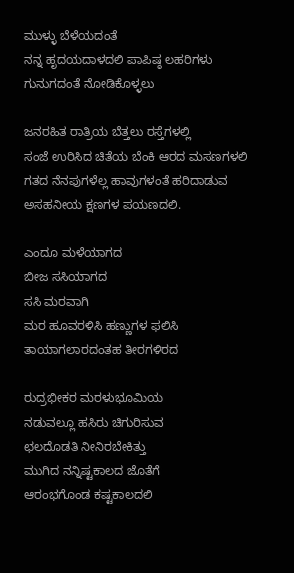ಮುಳ್ಳು ಬೆಳೆಯದಂತೆ
ನನ್ನ ಹೃದಯದಾಳದಲಿ ಪಾಪಿಷ್ಠ ಲಹರಿಗಳು
ಗುನುಗದಂತೆ ನೋಡಿಕೊಳ್ಳಲು

ಜನರಹಿತ ರಾತ್ರಿಯ ಬೆತ್ತಲು ರಸ್ತೆಗಳಲ್ಲಿ
ಸಂಜೆ ಉರಿಸಿದ ಚಿತೆಯ ಬೆಂಕಿ ಆರದ ಮಸಣಗಳಲಿ
ಗತದ ನೆನಪುಗಳೆಲ್ಲ ಹಾವುಗಳಂತೆ ಹರಿದಾಡುವ
ಅಸಹನೀಯ ಕ್ಷಣಗಳ ಪಯಣದಲಿ.

ಎಂದೂ ಮಳೆಯಾಗದ
ಬೀಜ ಸಸಿಯಾಗದ
ಸಸಿ ಮರವಾಗಿ
ಮರ ಹೂವರಳಿಸಿ ಹಣ್ಣುಗಳ ಫಲಿಸಿ
ತಾಯಾಗಲಾರದಂತಹ ತೀರಗಳಿರದ

ರುದ್ರಭೀಕರ ಮರಳುಭೂಮಿಯ
ನಡುವಲ್ಲೂ ಹಸಿರು ಚಿಗುರಿಸುವ
ಛಲದೊಡತಿ ನೀನಿರಬೇಕಿತ್ತು
ಮುಗಿದ ನನ್ನಿಷ್ಟಕಾಲದ ಜೊತೆಗೆ
ಆರಂಭಗೊಂಡ ಕಷ್ಟಕಾಲದಲಿ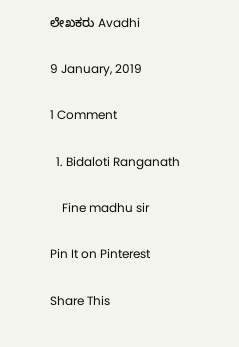ಲೇಖಕರು Avadhi

9 January, 2019

1 Comment

  1. Bidaloti Ranganath

    Fine madhu sir

Pin It on Pinterest

Share This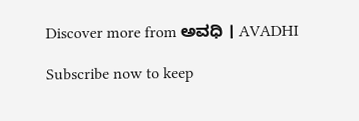Discover more from ಅವಧಿ । AVADHI

Subscribe now to keep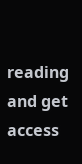reading and get access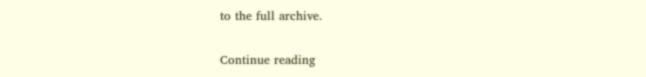to the full archive.

Continue reading